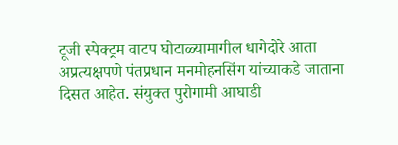टूजी स्पेक्ट्रम वाटप घोटाळ्यामागील धागेदोरे आता अप्रत्यक्षपणे पंतप्रधान मनमोहनसिंग यांच्याकडे जाताना दिसत आहेत. संयुक्त पुरोगामी आघाडी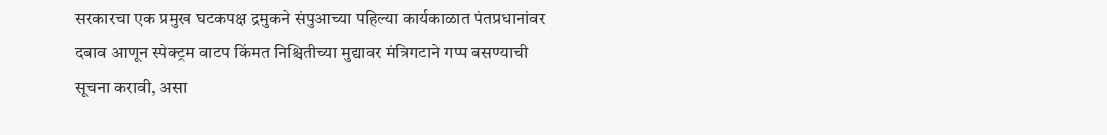सरकारचा एक प्रमुख घटकपक्ष द्रमुकने संपुआच्या पहिल्या कार्यकाळात पंतप्रधानांवर दबाव आणून स्पेक्ट्रम वाटप किंमत निश्चितीच्या मुद्यावर मंत्रिगटाने गप्प बसण्याची सूचना करावी, असा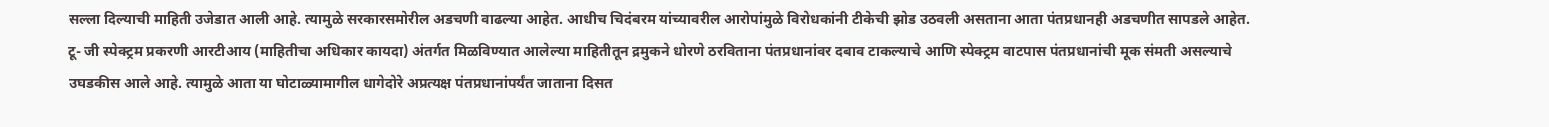सल्ला दिल्याची माहिती उजेडात आली आहे. त्यामुळे सरकारसमोरील अडचणी वाढल्या आहेत. आधीच चिदंबरम यांच्यावरील आरोपांमुळे विरोधकांनी टीकेची झोड उठवली असताना आता पंतप्रधानही अडचणीत सापडले आहेत.
टू- जी स्पेक्ट्रम प्रकरणी आरटीआय (माहितीचा अधिकार कायदा) अंतर्गत मिळविण्यात आलेल्या माहितीतून द्रमुकने धोरणे ठरविताना पंतप्रधानांवर दबाव टाकल्याचे आणि स्पेक्ट्रम वाटपास पंतप्रधानांची मूक संमती असल्याचे उघडकीस आले आहे. त्यामुळे आता या घोटाळ्यामागील धागेदोरे अप्रत्यक्ष पंतप्रधानांपर्यंत जाताना दिसत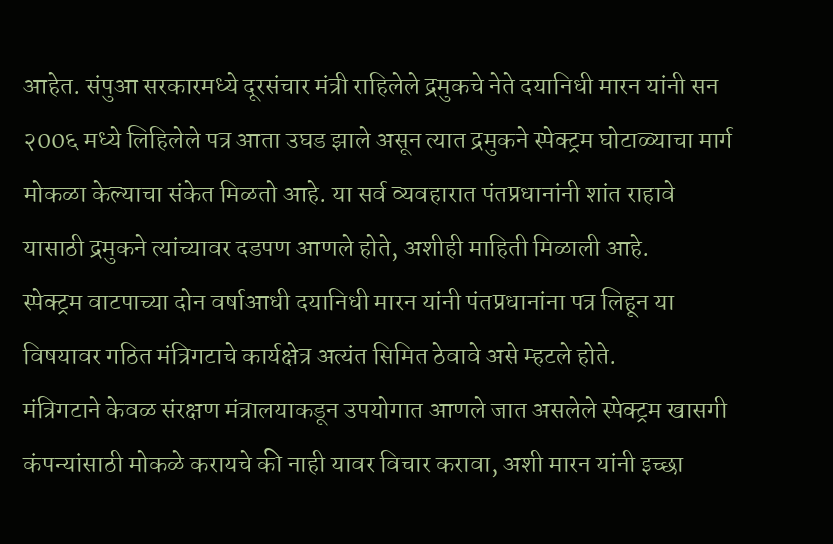आहेत. संपुआ सरकारमध्ये दूरसंचार मंत्री राहिलेले द्रमुकचे नेते दयानिधी मारन यांनी सन २00६ मध्ये लिहिलेले पत्र आता उघड झाले असून त्यात द्रमुकने स्पेक्ट्रम घोटाळ्याचा मार्ग मोकळा केल्याचा संकेत मिळतो आहे. या सर्व व्यवहारात पंतप्रधानांनी शांत राहावे यासाठी द्रमुकने त्यांच्यावर दडपण आणले होते, अशीही माहिती मिळाली आहे.
स्पेक्ट्रम वाटपाच्या दोन वर्षाआधी दयानिधी मारन यांनी पंतप्रधानांना पत्र लिहून या विषयावर गठित मंत्रिगटाचे कार्यक्षेत्र अत्यंत सिमित ठेवावे असे म्हटले होते.
मंत्रिगटाने केवळ संरक्षण मंत्रालयाकडून उपयोगात आणले जात असलेले स्पेक्ट्रम खासगी कंपन्यांसाठी मोकळे करायचे की नाही यावर विचार करावा, अशी मारन यांनी इच्छा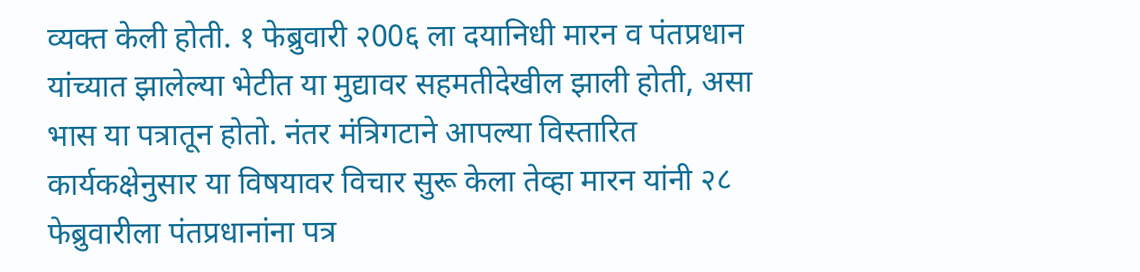व्यक्त केली होती. १ फेब्रुवारी २00६ ला दयानिधी मारन व पंतप्रधान यांच्यात झालेल्या भेटीत या मुद्यावर सहमतीदेखील झाली होती, असा भास या पत्रातून होतो. नंतर मंत्रिगटाने आपल्या विस्तारित कार्यकक्षेनुसार या विषयावर विचार सुरू केला तेव्हा मारन यांनी २८ फेब्रुवारीला पंतप्रधानांना पत्र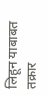लिहून याबाबत तक्रार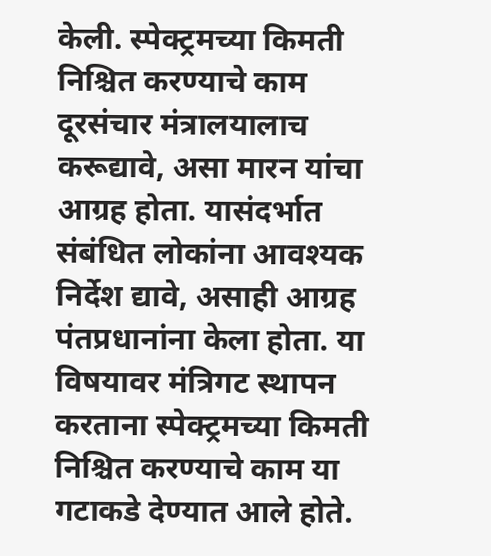केली. स्पेक्ट्रमच्या किमती निश्चित करण्याचे काम दूरसंचार मंत्रालयालाच करूद्यावे, असा मारन यांचा आग्रह होता. यासंदर्भात संबंधित लोकांना आवश्यक निर्देश द्यावे, असाही आग्रह पंतप्रधानांना केला होता. या विषयावर मंत्रिगट स्थापन करताना स्पेक्ट्रमच्या किमती निश्चित करण्याचे काम या गटाकडे देण्यात आले होते.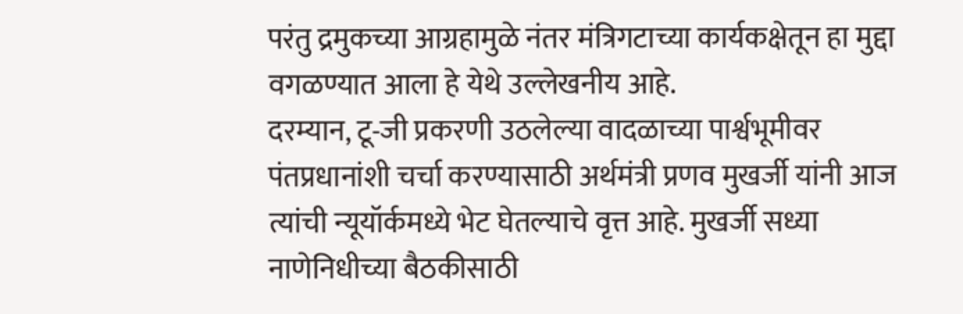परंतु द्रमुकच्या आग्रहामुळे नंतर मंत्रिगटाच्या कार्यकक्षेतून हा मुद्दा वगळण्यात आला हे येथे उल्लेखनीय आहे.
दरम्यान, टू-जी प्रकरणी उठलेल्या वादळाच्या पार्श्वभूमीवर पंतप्रधानांशी चर्चा करण्यासाठी अर्थमंत्री प्रणव मुखर्जी यांनी आज त्यांची न्यूयॉर्कमध्ये भेट घेतल्याचे वृत्त आहे. मुखर्जी सध्या नाणेनिधीच्या बैठकीसाठी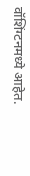वॉशिंग्टनमध्ये आहेत.